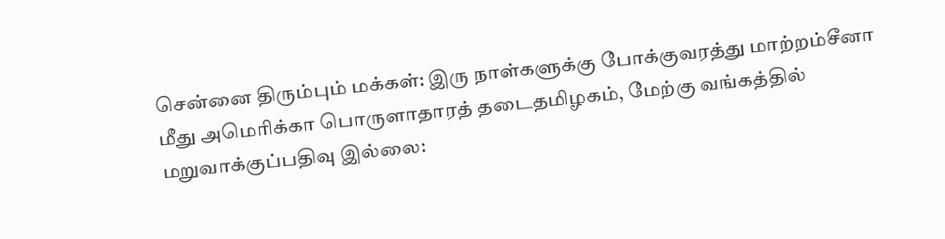சென்னை திரும்பும் மக்கள்: இரு நாள்களுக்கு போக்குவரத்து மாற்றம்சீனா மீது அமெரிக்கா பொருளாதாரத் தடைதமிழகம், மேற்கு வங்கத்தில் மறுவாக்குப்பதிவு இல்லை: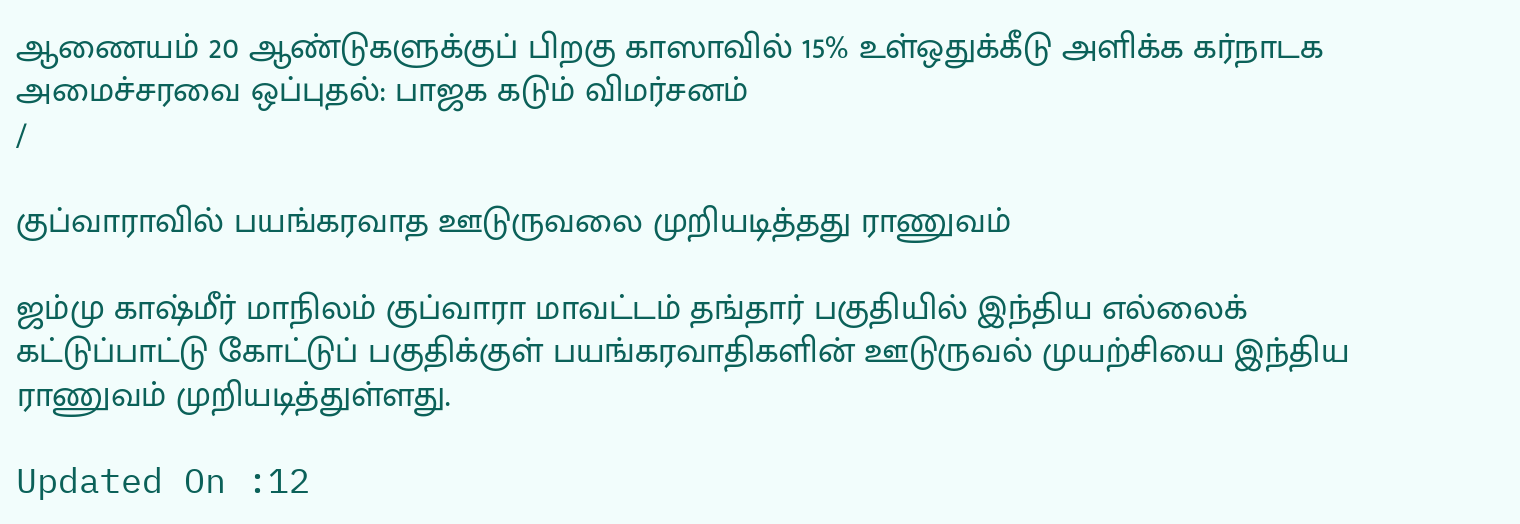ஆணையம் 20 ஆண்டுகளுக்குப் பிறகு காஸாவில் 15% உள்ஒதுக்கீடு அளிக்க கர்நாடக அமைச்சரவை ஒப்புதல்: பாஜக கடும் விமர்சனம்
/

குப்வாராவில் பயங்கரவாத ஊடுருவலை முறியடித்தது ராணுவம்

ஜம்மு காஷ்மீர் மாநிலம் குப்வாரா மாவட்டம் தங்தார் பகுதியில் இந்திய எல்லைக் கட்டுப்பாட்டு கோட்டுப் பகுதிக்குள் பயங்கரவாதிகளின் ஊடுருவல் முயற்சியை இந்திய ராணுவம் முறியடித்துள்ளது.

Updated On :12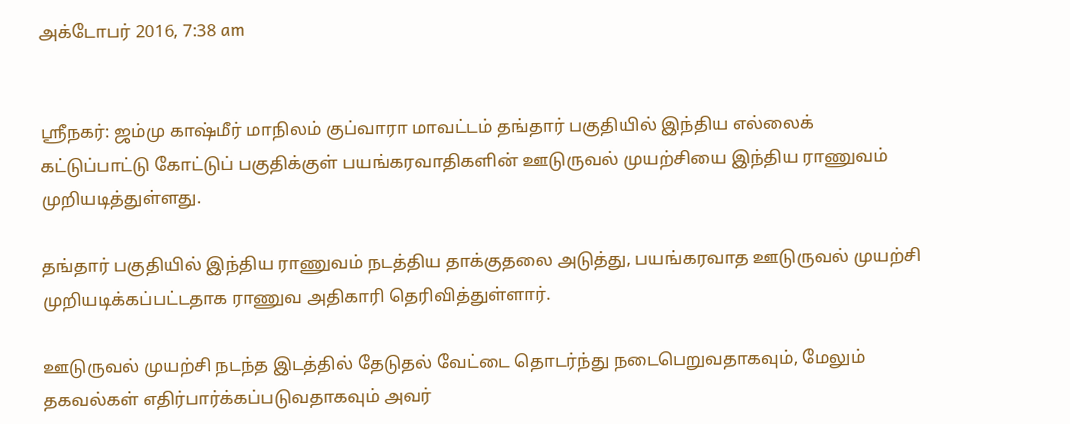அக்டோபர் 2016, 7:38 am


ஸ்ரீநகர்: ஜம்மு காஷ்மீர் மாநிலம் குப்வாரா மாவட்டம் தங்தார் பகுதியில் இந்திய எல்லைக் கட்டுப்பாட்டு கோட்டுப் பகுதிக்குள் பயங்கரவாதிகளின் ஊடுருவல் முயற்சியை இந்திய ராணுவம் முறியடித்துள்ளது.

தங்தார் பகுதியில் இந்திய ராணுவம் நடத்திய தாக்குதலை அடுத்து, பயங்கரவாத ஊடுருவல் முயற்சி முறியடிக்கப்பட்டதாக ராணுவ அதிகாரி தெரிவித்துள்ளார்.

ஊடுருவல் முயற்சி நடந்த இடத்தில் தேடுதல் வேட்டை தொடர்ந்து நடைபெறுவதாகவும், மேலும் தகவல்கள் எதிர்பார்க்கப்படுவதாகவும் அவர்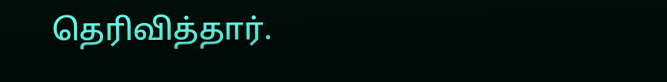தெரிவித்தார்.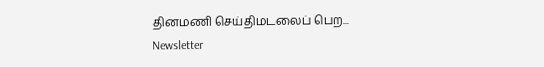தினமணி செய்திமடலைப் பெற... Newsletter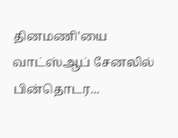தினமணி'யை வாட்ஸ்ஆப் சேனலில் பின்தொடர...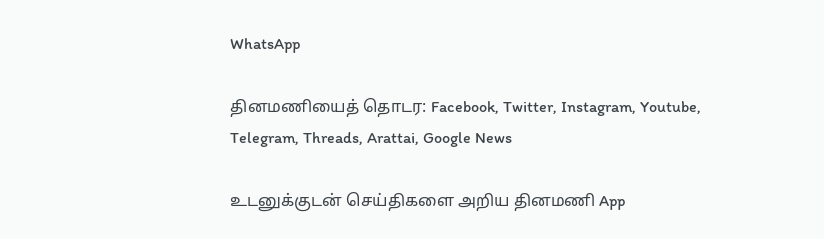WhatsApp

தினமணியைத் தொடர: Facebook, Twitter, Instagram, Youtube, Telegram, Threads, Arattai, Google News

உடனுக்குடன் செய்திகளை அறிய தினமணி App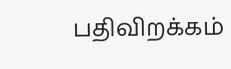பதிவிறக்கம்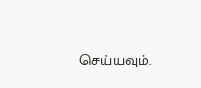செய்யவும்.